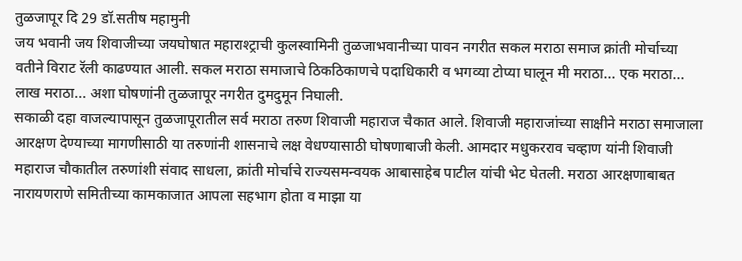तुळजापूर दि 29 डॉ.सतीष महामुनी
जय भवानी जय शिवाजीच्या जयघोषात महाराश्ट्राची कुलस्वामिनी तुळजाभवानीच्या पावन नगरीत सकल मराठा समाज क्रांती मोर्चाच्या वतीने विराट रॅली काढण्यात आली. सकल मराठा समाजाचे ठिकठिकाणचे पदाधिकारी व भगव्या टोप्या घालून मी मराठा... एक मराठा... लाख मराठा... अशा घोषणांनी तुळजापूर नगरीत दुमदुमून निघाली.
सकाळी दहा वाजल्यापासून तुळजापूरातील सर्व मराठा तरुण शिवाजी महाराज चैकात आले. शिवाजी महाराजांच्या साक्षीने मराठा समाजाला आरक्षण देण्याच्या मागणीसाठी या तरुणांनी शासनाचे लक्ष वेधण्यासाठी घोषणाबाजी केली. आमदार मधुकरराव चव्हाण यांनी शिवाजी महाराज चौकातील तरुणांशी संवाद साधला, क्रांती मोर्चाचे राज्यसमन्वयक आबासाहेब पाटील यांची भेट घेतली. मराठा आरक्षणाबाबत नारायणराणे समितीच्या कामकाजात आपला सहभाग होता व माझा या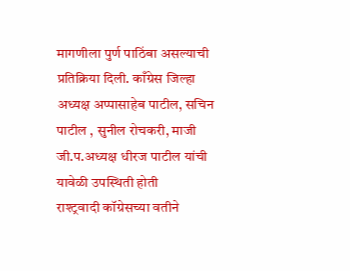मागणीला पुर्ण पाठिंबा असल्याची प्रतिक्रिया दिली. काँग्रेस जिल्हा अध्यक्ष अप्पासाहेब पाटील, सचिन पाटील , सुनील रोचकरी, माजी जी.प.अध्यक्ष धीरज पाटील यांची यावेळी उपस्थिती होती
राश्ट्रवादी कॉग्रेसच्या वतीने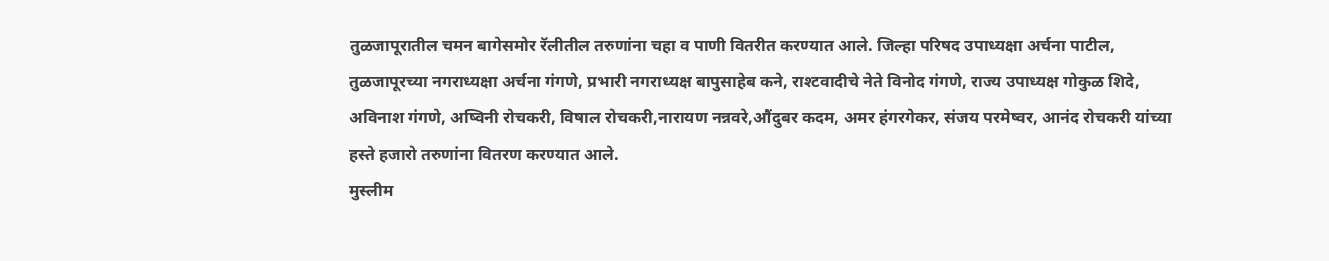तुळजापूरातील चमन बागेसमोर रॅलीतील तरुणांना चहा व पाणी वितरीत करण्यात आले. जिल्हा परिषद उपाध्यक्षा अर्चना पाटील, तुळजापूरच्या नगराध्यक्षा अर्चना गंगणे, प्रभारी नगराध्यक्ष बापुसाहेब कने, राश्टवादीचे नेते विनोद गंगणे, राज्य उपाध्यक्ष गोकुळ शिदे, अविनाश गंगणे, अष्विनी रोचकरी, विषाल रोचकरी,नारायण नन्नवरे,औंदुबर कदम, अमर हंगरगेकर, संजय परमेष्वर, आनंद रोचकरी यांच्या हस्ते हजारो तरुणांना वितरण करण्यात आले.
मुस्लीम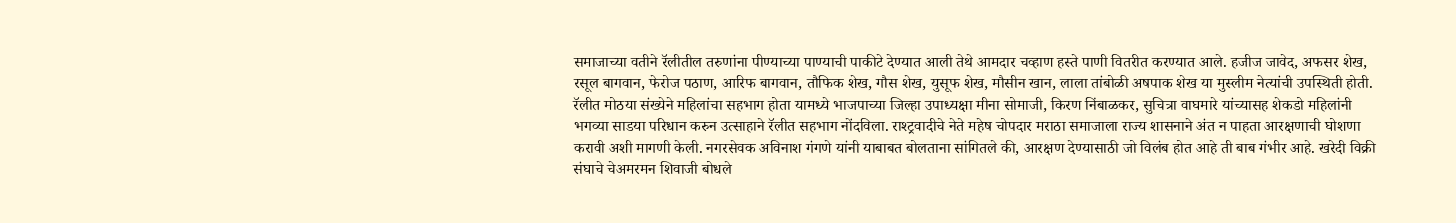समाजाच्या वतीने रॅलीतील तरुणांना पीण्याच्या पाण्याची पाकीटे देण्यात आली तेथे आमदार चव्हाण हस्ते पाणी वितरीत करण्यात आले. हजीज जावेद, अफसर शेख, रसूल बागवान, फेरोज पठाण, आरिफ बागवान, तौफिक शेख, गौस शेख, युसूफ शेख, मौसीन खान, लाला तांबोळी अषपाक शेख या मुस्लीम नेत्यांची उपस्थिती होती.
रॅलीत मोठया संख्येने महिलांचा सहभाग होता यामध्ये भाजपाच्या जिल्हा उपाध्यक्षा मीना सोमाजी, किरण निंबाळकर, सुचित्रा वाघमारे यांच्यासह शेकडो महिलांनी भगव्या साडया परिधान करुन उत्साहाने रॅलीत सहभाग नोंदविला. राश्ट्रवादीचे नेते महेष चोपदार मराठा समाजाला राज्य शासनाने अंत न पाहता आरक्षणाची घोशणा करावी अशी मागणी केली. नगरसेवक अविनाश गंगणे यांनी याबाबत बोलताना सांगितले की, आरक्षण देण्यासाठी जो विलंब होत आहे ती बाब गंभीर आहे. खरेदी विक्री संघाचे चेअमरमन शिवाजी बोधले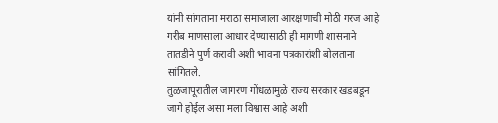यांनी सांगताना मराठा समाजाला आरक्षणाची मोठी गरज आहे गरीब माणसाला आधार देण्यासाठी ही मागणी शासनाने तातडीने पुर्ण करावी अशी भावना पत्रकारांशी बोलताना सांगितले.
तुळजापूरातील जागरण गोंधळामुळे राज्य सरकार खडबडून जागे होईल असा मला विश्वास आहे अशी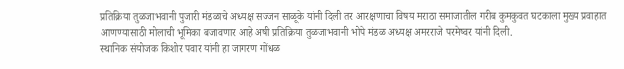प्रतिक्रिया तुळजाभवानी पुजारी मंडळाचे अध्यक्ष सज्जन साळूके यांनी दिली तर आरक्षणाचा विषय मराठा समाजातील गरीब कुमकुवत घटकाला मुख्य प्रवाहात आणण्यासाठी मोलाची भूमिका बजावणार आहे अषी प्रतिक्रिया तुळजाभवानी भोपे मंडळ अध्यक्ष अमरराजे परमेष्वर यांनी दिली.
स्थानिक संयोजक किशोर पवार यांनी हा जागरण गोंधळ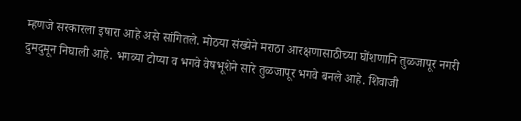म्हणजे सरकारला इषारा आहे असे सांगितले. मोठया संख्येने मराठा आरक्षणासाठीच्या घोंशणानि तुळजापूर नगरी दुमदुमून निघाली आहे. भगव्या टोप्या व भगवे वेषभूशेने सारे तुळजापूर भगवे बनले आहे. शिवाजी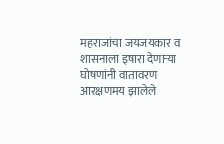महराजांचा जयजयकार व शासनाला इषारा देणाऱ्या घोषणांनी वातावरण आरक्षणमय झालेले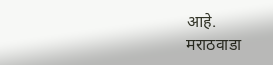आहे.
मराठवाडा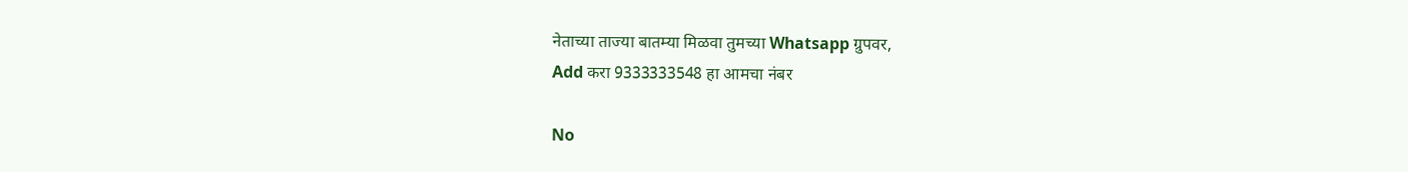नेताच्या ताज्या बातम्या मिळवा तुमच्या Whatsapp ग्रुपवर,
Add करा 9333333548 हा आमचा नंबर

No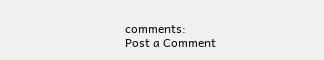comments:
Post a Comment